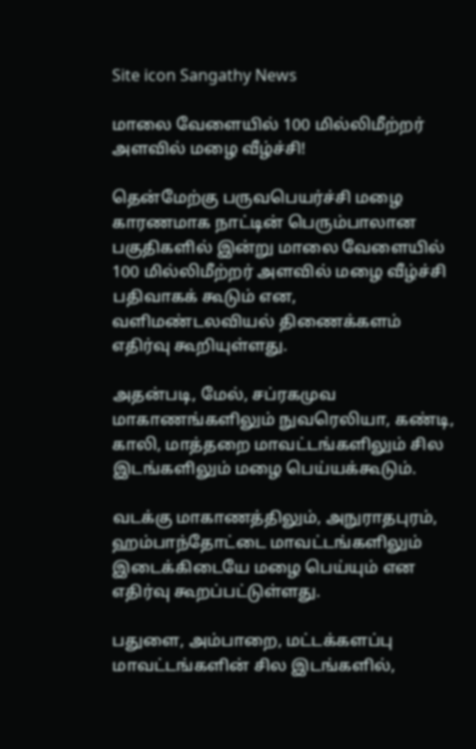Site icon Sangathy News

மாலை வேளையில் 100 மில்லிமீற்றர் அளவில் மழை வீழ்ச்சி!

தென்மேற்கு பருவபெயர்ச்சி மழை காரணமாக நாட்டின் பெரும்பாலான பகுதிகளில் இன்று மாலை வேளையில் 100 மில்லிமீற்றர் அளவில் மழை வீழ்ச்சி பதிவாகக் கூடும் என, வளிமண்டலவியல் திணைக்களம் எதிர்வு கூறியுள்ளது.

அதன்படி, மேல், சப்ரகமுவ மாகாணங்களிலும் நுவரெலியா, கண்டி, காலி, மாத்தறை மாவட்டங்களிலும் சில இடங்களிலும் மழை பெய்யக்கூடும்.

வடக்கு மாகாணத்திலும், அநுராதபுரம், ஹம்பாந்தோட்டை மாவட்டங்களிலும் இடைக்கிடையே மழை பெய்யும் என எதிர்வு கூறப்பட்டுள்ளது.

பதுளை, அம்பாறை, மட்டக்களப்பு மாவட்டங்களின் சில இடங்களில்,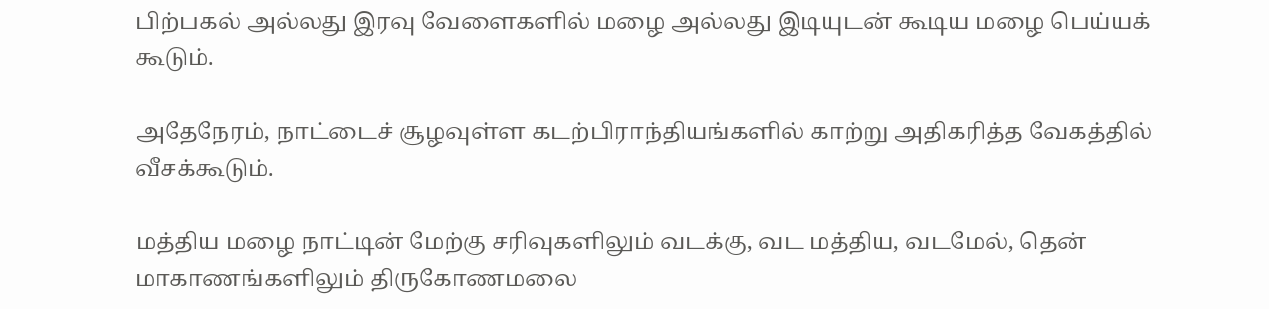பிற்பகல் அல்லது இரவு வேளைகளில் மழை அல்லது இடியுடன் கூடிய மழை பெய்யக் கூடும்.

அதேநேரம், நாட்டைச் சூழவுள்ள கடற்பிராந்தியங்களில் காற்று அதிகரித்த வேகத்தில் வீசக்கூடும்.

மத்திய மழை நாட்டின் மேற்கு சரிவுகளிலும் வடக்கு, வட மத்திய, வடமேல், தென் மாகாணங்களிலும் திருகோணமலை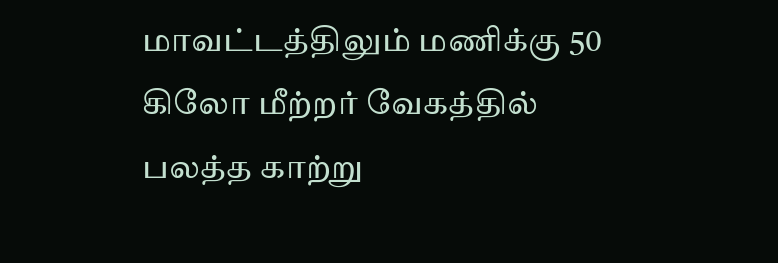மாவட்டத்திலும் மணிக்கு 50 கிலோ மீற்றர் வேகத்தில் பலத்த காற்று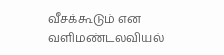வீசக்கூடும் என வளிமண்டலவியல்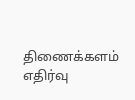திணைக்களம் எதிர்வு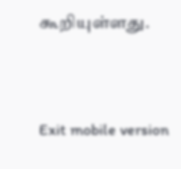கூறியுள்ளது.



Exit mobile version